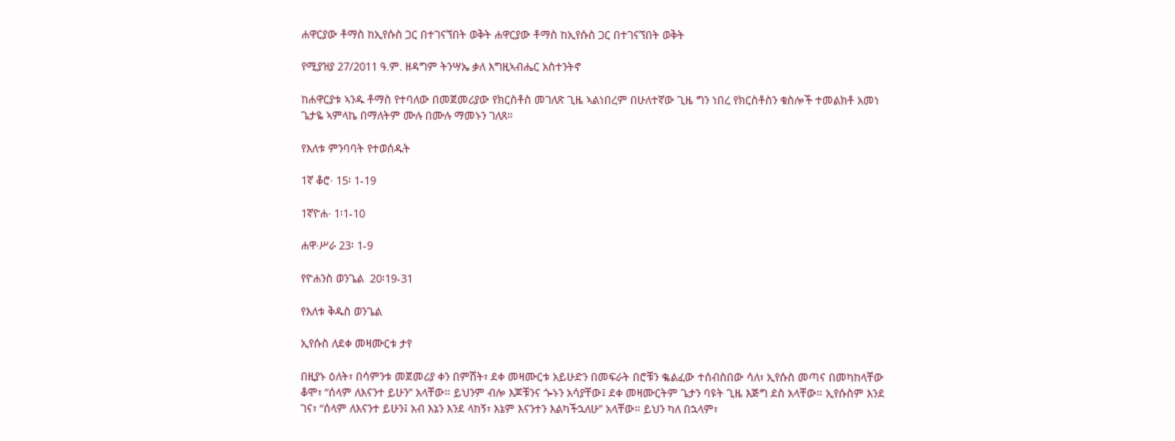ሐዋርያው ቶማስ ከኢየሱስ ጋር በተገናኘበት ወቅት ሐዋርያው ቶማስ ከኢየሱስ ጋር በተገናኘበት ወቅት

የሚያዝያ 27/2011 ዓ.ም. ዘዳግም ትንሣኤ ቃለ እግዚኣብሔር አስተንትኖ

ከሐዋርያቱ ኣንዱ ቶማስ የተባለው በመጀመሪያው የክርስቶስ መገለጽ ጊዜ ኣልነበረም በሁለተኛው ጊዜ ግን ነበረ የክርስቶስን ቁስሎች ተመልክቶ አመነ ጌታዬ ኣምላኬ በማለትም ሙሉ በሙሉ ማመኑን ገለጸ።

የእለቱ ምንባባት የተወሰዱት

1ኛ ቆሮ· 15፡ 1-19

1ኛዮሐ· 1፡1-10

ሐዋ·ሥራ 23፡ 1-9

የዮሐንስ ወንጌል  20፡19-31

የእለቱ ቅዱስ ወንጌል

ኢየሱስ ለደቀ መዛሙርቱ ታየ

በዚያኑ ዕለት፣ በሳምንቱ መጀመሪያ ቀን በምሽት፣ ደቀ መዛሙርቱ አይሁድን በመፍራት በሮቹን ቈልፈው ተሰብስበው ሳለ፣ ኢየሱስ መጣና በመካከላቸው ቆሞ፣ “ሰላም ለእናንተ ይሁን” አላቸው። ይህንም ብሎ እጆቹንና ጐኑን አሳያቸው፤ ደቀ መዛሙርትም ጌታን ባዩት ጊዜ እጅግ ደስ አላቸው። ኢየሱስም እንደ ገና፣ “ሰላም ለእናንተ ይሁን፤ አብ እኔን እንደ ላከኝ፣ እኔም እናንተን እልካችኋለሁ” አላቸው። ይህን ካለ በኋላም፣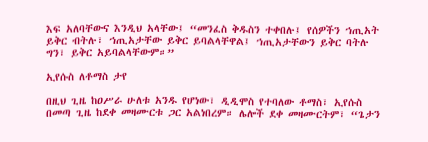እፍ አለባቸውና እንዲህ አላቸው፤ “መንፈስ ቅዱስን ተቀበሉ፤ የሰዎችን ኀጢአት ይቅር ብትሉ፣ ኀጢአታቸው ይቅር ይባልላቸዋል፤ ኀጢአታቸውን ይቅር ባትሉ ግን፣ ይቅር አይባልላቸውም።”

ኢየሱስ ለቶማስ ታየ

በዚህ ጊዜ ከዐሥራ ሁለቱ አንዱ የሆነው፣ ዲዲሞስ የተባለው ቶማስ፣ ኢየሱስ በመጣ ጊዜ ከደቀ መዛሙርቱ ጋር አልነበረም። ሌሎች ደቀ መዛሙርትም፣ “ጌታን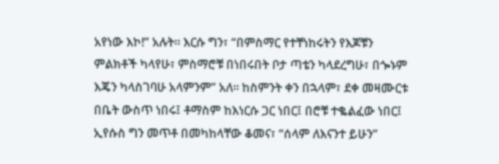አየነው እኮ!” አሉት። እርሱ ግን፣ “በምስማር የተቸነከሩትን የእጆቹን ምልክቶች ካላየሁ፣ ምስማሮቹ በነበሩበት ቦታ ጣቴን ካላደረግሁ፣ በጐኑም እጄን ካላስገባሁ አላምንም” አለ። ከስምንት ቀን በኋላም፣ ደቀ መዛሙርቱ በቤት ውስጥ ነበሩ፤ ቶማስም ከእነርሱ ጋር ነበር፤ በሮቹ ተቈልፈው ነበር፤ ኢየሱስ ግን መጥቶ በመካከላቸው ቆመና፣ “ሰላም ለእናንተ ይሁን”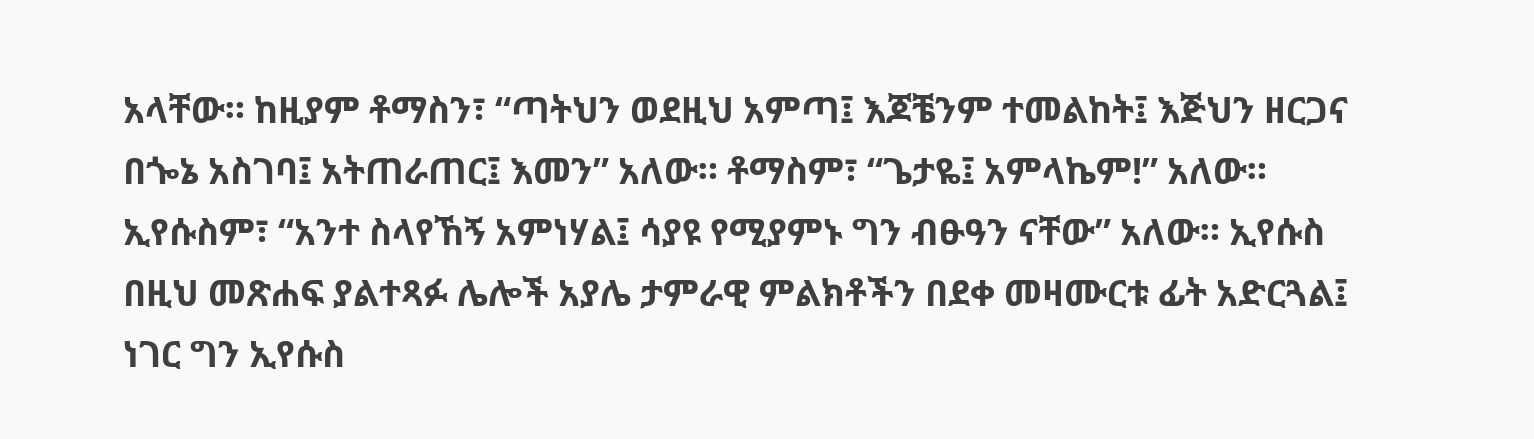አላቸው። ከዚያም ቶማስን፣ “ጣትህን ወደዚህ አምጣ፤ እጆቼንም ተመልከት፤ እጅህን ዘርጋና በጐኔ አስገባ፤ አትጠራጠር፤ እመን” አለው። ቶማስም፣ “ጌታዬ፤ አምላኬም!” አለው። ኢየሱስም፣ “አንተ ስላየኸኝ አምነሃል፤ ሳያዩ የሚያምኑ ግን ብፁዓን ናቸው” አለው። ኢየሱስ በዚህ መጽሐፍ ያልተጻፉ ሌሎች አያሌ ታምራዊ ምልክቶችን በደቀ መዛሙርቱ ፊት አድርጓል፤ ነገር ግን ኢየሱስ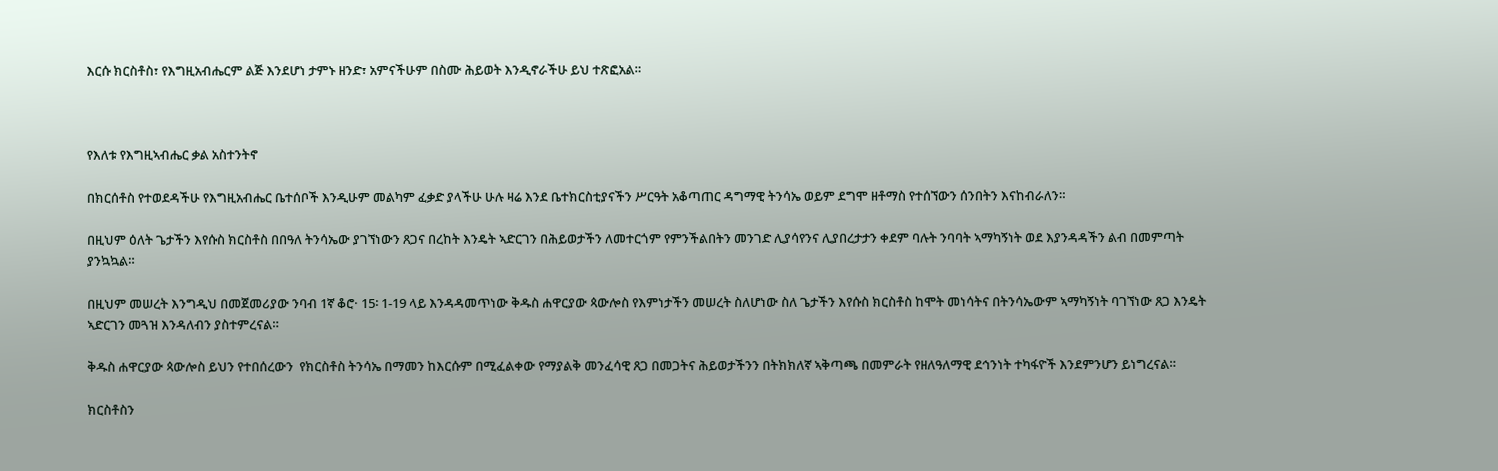እርሱ ክርስቶስ፣ የእግዚአብሔርም ልጅ እንደሆነ ታምኑ ዘንድ፣ አምናችሁም በስሙ ሕይወት እንዲኖራችሁ ይህ ተጽፎአል።



የእለቱ የእግዚኣብሔር ቃል አስተንትኖ

በክርሰቶስ የተወደዳችሁ የእግዚአብሔር ቤተሰቦች እንዲሁም መልካም ፈቃድ ያላችሁ ሁሉ ዛሬ እንደ ቤተክርስቲያናችን ሥርዓት አቆጣጠር ዳግማዊ ትንሳኤ ወይም ደግሞ ዘቶማስ የተሰኘውን ሰንበትን እናከብራለን።

በዚህም ዕለት ጌታችን እየሱስ ክርስቶስ በበዓለ ትንሳኤው ያገኘነውን ጸጋና በረከት እንዴት ኣድርገን በሕይወታችን ለመተርጎም የምንችልበትን መንገድ ሊያሳየንና ሊያበረታታን ቀደም ባሉት ንባባት ኣማካኝነት ወደ እያንዳዳችን ልብ በመምጣት ያንኳኳል።

በዚህም መሠረት እንግዲህ በመጀመሪያው ንባብ 1ኛ ቆሮ· 15፡ 1-19 ላይ እንዳዳመጥነው ቅዱስ ሐዋርያው ጳውሎስ የእምነታችን መሠረት ስለሆነው ስለ ጌታችን እየሱስ ክርስቶስ ከሞት መነሳትና በትንሳኤውም ኣማካኝነት ባገኘነው ጸጋ እንዴት ኣድርገን መጓዝ እንዳለብን ያስተምረናል።

ቅዱስ ሐዋርያው ጳውሎስ ይህን የተበሰረውን  የክርስቶስ ትንሳኤ በማመን ከእርሱም በሚፈልቀው የማያልቅ መንፈሳዊ ጸጋ በመጋትና ሕይወታችንን በትክክለኛ ኣቅጣጫ በመምራት የዘለዓለማዊ ደኅንነት ተካፋዮች እንደምንሆን ይነግረናል።

ክርስቶስን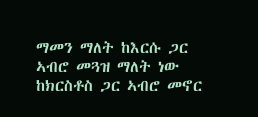ማመን ማለት ከእርሱ ጋር ኣብሮ መጓዝ ማለት ነው ከክርስቶስ ጋር ኣብሮ መኖር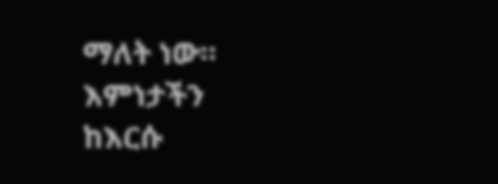ማለት ነው። እምነታችን ከእርሱ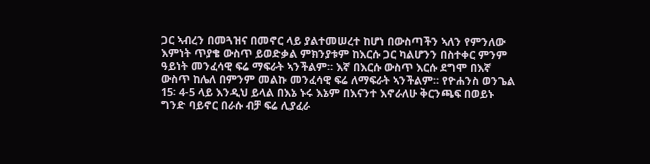ጋር ኣብረን በመጓዝና በመኖር ላይ ያልተመሠረተ ከሆነ በውስጣችን ኣለን የምንለው እምነት ጥያቄ ውስጥ ይወድቃል ምክንያቱም ከእርሱ ጋር ካልሆንን በስተቀር ምንም ዓይነት መንፈሳዊ ፍሬ ማፍራት ኣንችልም። እኛ በእርሱ ውስጥ እርሱ ደግሞ በእኛ ውስጥ ከሌለ በምንም መልኩ መንፈሳዊ ፍሬ ለማፍራት ኣንችልም። የዮሐንስ ወንጌል 15፡ 4-5 ላይ እንዲህ ይላል በእኔ ኑሩ እኔም በእናንተ እኖራለሁ ቅርንጫፍ በወይኑ ግንድ ባይኖር በራሱ ብቻ ፍሬ ሊያፈራ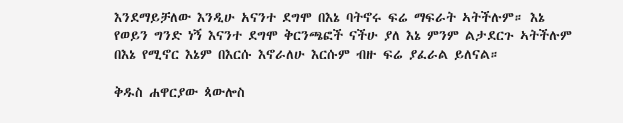እንደማይቻለው እንዲሁ አናንተ ደግሞ በእኔ ባትኖሩ ፍሬ ማፍራት ኣትችሉም። እኔ የወይን ግንድ ነኝ እናንተ ደግሞ ቅርንጫፎች ናችሁ ያለ እኔ ምንም ልታደርጉ ኣትችሉም በእኔ የሚኖር እኔም በእርሱ እኖራለሁ እርሱም ብዙ ፍሬ ያፈራል ይለናል።

ቅዱስ ሐዋርያው ጳውሎስ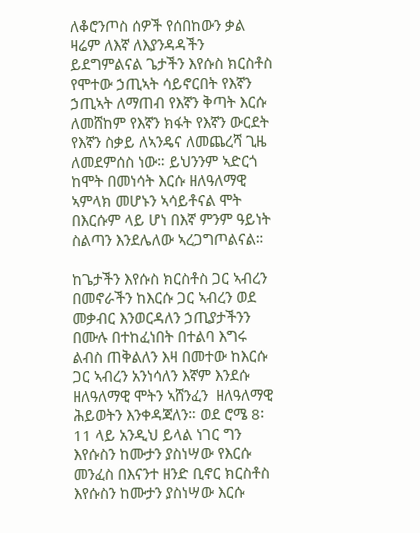ለቆሮንጦስ ሰዎች የሰበከውን ቃል ዛሬም ለእኛ ለእያንዳዳችን ይደግምልናል ጌታችን እየሱስ ክርስቶስ የሞተው ኃጢኣት ሳይኖርበት የእኛን  ኃጢኣት ለማጠብ የእኛን ቅጣት እርሱ ለመሸከም የእኛን ክፋት የእኛን ውርደት የእኛን ስቃይ ለኣንዴና ለመጨረሻ ጊዜ ለመደምሰስ ነው። ይህንንም ኣድርጎ ከሞት በመነሳት እርሱ ዘለዓለማዊ ኣምላክ መሆኑን ኣሳይቶናል ሞት በእርሱም ላይ ሆነ በእኛ ምንም ዓይነት ስልጣን እንደሌለው ኣረጋግጦልናል።

ከጌታችን እየሱስ ክርስቶስ ጋር ኣብረን በመኖራችን ከእርሱ ጋር ኣብረን ወደ መቃብር እንወርዳለን ኃጢያታችንን በሙሉ በተከፈነበት በተልባ እግሩ ልብስ ጠቅልለን እዛ በመተው ከእርሱ ጋር ኣብረን አንነሳለን እኛም እንደሱ ዘለዓለማዊ ሞትን ኣሸንፈን  ዘለዓለማዊ ሕይወትን እንቀዳጃለን። ወደ ሮሜ 8፡11 ላይ አንዲህ ይላል ነገር ግን እየሱስን ከሙታን ያስነሣው የእርሱ መንፈስ በእናንተ ዘንድ ቢኖር ክርስቶስ እየሱስን ከሙታን ያስነሣው እርሱ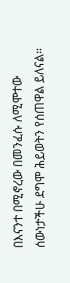በእናንተ በሚኖረው በመንፈሱ ለሚሞተው ሰውነታችሁ ደግሞ ሕይወትን የሰጠዋል ይለናል።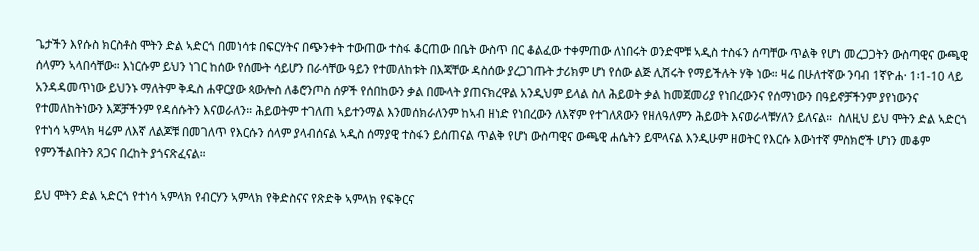ጌታችን እየሱስ ክርስቶስ ሞትን ድል ኣድርጎ በመነሳቱ በፍርሃትና በጭንቀት ተውጠው ተስፋ ቆርጠው በቤት ውስጥ በር ቆልፈው ተቀምጠው ለነበሩት ወንድሞቹ ኣዲስ ተስፋን ሰጣቸው ጥልቅ የሆነ መረጋጋትን ውስጣዊና ውጫዊ ሰላምን ኣላበሳቸው። እነርሱም ይህን ነገር ከሰው የሰሙት ሳይሆን በራሳቸው ዓይን የተመለከቱት በእጃቸው ዳስሰው ያረጋገጡት ታሪክም ሆነ የሰው ልጅ ሊሽሩት የማይችሉት ሃቅ ነው። ዛሬ በሁለተኛው ንባብ 1ኛዮሐ· 1፡1-10 ላይ አንዳዳመጥነው ይህንኑ ማለትም ቅዱስ ሐዋርያው ጳውሎስ ለቆሮንጦስ ሰዎች የሰበከውን ቃል በሙላት ያጠናክረዋል አንዲህም ይላል ስለ ሕይወት ቃል ከመጀመሪያ የነበረውንና የሰማነውን በዓይኖቻችንም ያየነውንና የተመለከትነውን እጆቻችንም የዳሰሱትን እናወራለን። ሕይወትም ተገለጠ ኣይተንማል እንመሰክራለንም ከኣብ ዘነድ የነበረውን ለእኛም የተገለጸውን የዘለዓለምን ሕይወት እናወራላቹሃለን ይለናል።  ስለዚህ ይህ ሞትን ድል ኣድርጎ የተነሳ ኣምላክ ዛሬም ለእኛ ለልጆቹ በመገለጥ የእርሱን ሰላም ያላብሰናል ኣዲስ ሰማያዊ ተስፋን ይሰጠናል ጥልቅ የሆነ ውስጣዊና ውጫዊ ሐሴትን ይሞላናል እንዲሁም ዘወትር የእርሱ እውነተኛ ምስክሮች ሆነን መቆም የምንችልበትን ጸጋና በረከት ያጎናጽፈናል።

ይህ ሞትን ድል ኣድርጎ የተነሳ ኣምላክ የብርሃን ኣምላክ የቅድስናና የጽድቅ ኣምላክ የፍቅርና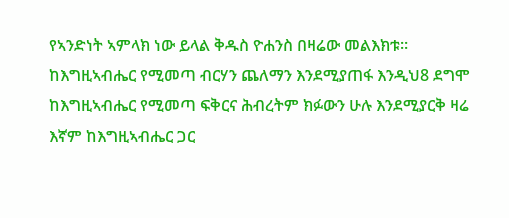የኣንድነት ኣምላክ ነው ይላል ቅዱስ ዮሐንስ በዛሬው መልእክቱ። ከእግዚኣብሔር የሚመጣ ብርሃን ጨለማን እንደሚያጠፋ እንዲህ8 ደግሞ ከእግዚኣብሔር የሚመጣ ፍቅርና ሕብረትም ክፉውን ሁሉ እንደሚያርቅ ዛሬ እኛም ከእግዚኣብሔር ጋር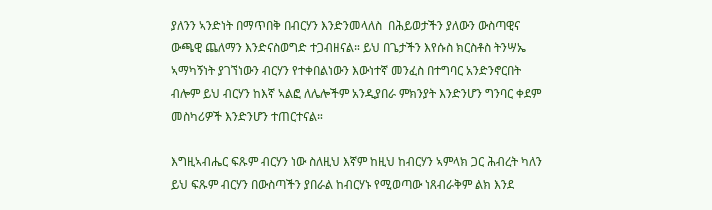ያለንን ኣንድነት በማጥበቅ በብርሃን እንድንመላለስ  በሕይወታችን ያለውን ውስጣዊና ውጫዊ ጨለማን እንድናስወግድ ተጋብዘናል። ይህ በጌታችን እየሱስ ክርስቶስ ትንሣኤ ኣማካኝነት ያገኘነውን ብርሃን የተቀበልነውን እውነተኛ መንፈስ በተግባር አንድንኖርበት ብሎም ይህ ብርሃን ከእኛ ኣልፎ ለሌሎችም አንዲያበራ ምክንያት እንድንሆን ግንባር ቀደም መስካሪዎች እንድንሆን ተጠርተናል።

እግዚኣብሔር ፍጹም ብርሃን ነው ስለዚህ እኛም ከዚህ ከብርሃን ኣምላክ ጋር ሕብረት ካለን ይህ ፍጹም ብርሃን በውስጣችን ያበራል ከብርሃኑ የሚወጣው ነጸብራቅም ልክ እንደ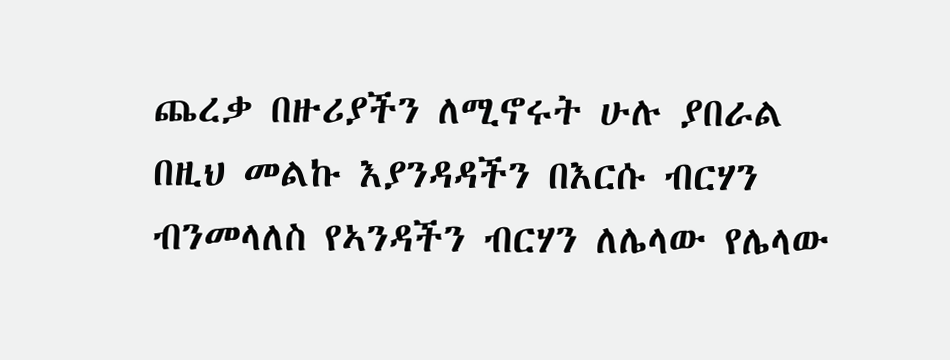ጨረቃ በዙሪያችን ለሚኖሩት ሁሉ ያበራል በዚህ መልኩ እያንዳዳችን በእርሱ ብርሃን ብንመላለስ የኣንዳችን ብርሃን ለሌላው የሌላው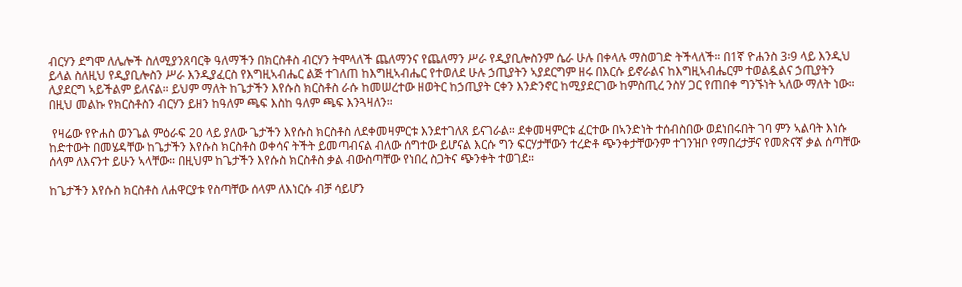ብርሃን ደግሞ ለሌሎች ስለሚያንጸባርቅ ዓለማችን በክርስቶስ ብርሃን ትሞላለች ጨለማንና የጨለማን ሥራ የዲያቢሎስንም ሴራ ሁሉ በቀላሉ ማስወገድ ትችላለች። በ1ኛ ዮሐንስ 3፡9 ላይ እንዲህ ይላል ስለዚህ የዲያቢሎስን ሥራ እንዲያፈርስ የእግዚኣብሔር ልጅ ተገለጠ ከእግዚኣብሔር የተወለደ ሁሉ ኃጢያትን ኣያደርግም ዘሩ በእርሱ ይኖራልና ከእግዚኣብሔርም ተወልዷልና ኃጢያትን ሊያደርግ ኣይችልም ይለናል። ይህም ማለት ከጌታችን እየሱስ ክርስቶስ ራሱ ከመሠረተው ዘወትር ከኃጢያት ርቀን እንድንኖር ከሚያደርገው ከምስጢረ ንስሃ ጋር የጠበቀ ግንኙነት ኣለው ማለት ነው። በዚህ መልኩ የክርስቶስን ብርሃን ይዘን ከዓለም ጫፍ እስከ ዓለም ጫፍ እንጓዛለን።

 የዛሬው የዮሐስ ወንጌል ምዕራፍ 20 ላይ ያለው ጌታችን እየሱስ ክርስቶስ ለደቀመዛምርቱ እንደተገለጸ ይናገራል። ደቀመዛምርቱ ፈርተው በኣንድነት ተሰብስበው ወደነበሩበት ገባ ምን ኣልባት እነሱ ከድተውት በመሄዳቸው ከጌታችን እየሱስ ክርስቶስ ወቀሳና ትችት ይመጣብናል ብለው ሰግተው ይሆናል እርሱ ግን ፍርሃታቸውን ተረድቶ ጭንቀታቸውንም ተገንዝቦ የማበረታቻና የመጽናኛ ቃል ሰጣቸው ሰላም ለእናንተ ይሁን ኣላቸው። በዚህም ከጌታችን እየሱስ ክርስቶስ ቃል ብውስጣቸው የነበረ ስጋትና ጭንቀት ተወገደ።

ከጌታችን እየሱስ ክርስቶስ ለሐዋርያቱ የስጣቸው ሰላም ለእነርሱ ብቻ ሳይሆን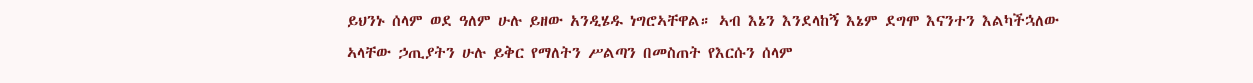ይህንኑ ሰላም ወደ ዓለም ሁሉ ይዘው አንዲሄዱ ነግሮኣቸዋል። ኣብ እኔን እንደላከኝ እኔም ደግሞ እናንተን እልካችኋለው ኣላቸው ኃጢያትን ሁሉ ይቅር የማለትን ሥልጣን በመስጠት የእርሱን ሰላም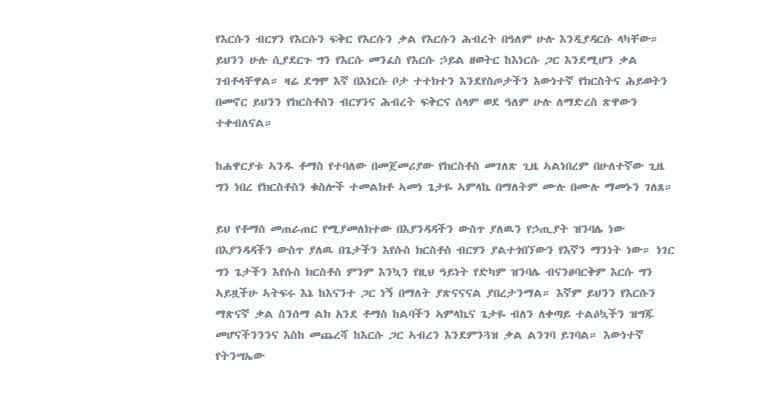የእርሱን ብርሃን የእርሱን ፍቅር የእርሱን ቃል የእርሱን ሕብረት በዓለም ሁሉ እንዲያዳርሱ ላካቸው። ይህንን ሁሉ ሲያደርጉ ግን የእርሱ መንፈስ የእርሱ ኃይል ዘወትር ከእነርሱ ጋር እንደሚሆን ቃል ገብቶላቸዋል። ዛሬ ደግሞ እኛ በእነርሱ ቦታ ተተክተን እንደየስጦታችን እውነተኛ የክርስትና ሕይወትን በመኖር ይህንን የክርስቶስን ብርሃንና ሕብረት ፍቅርና ሰላም ወደ ዓለም ሁሉ ለማድረስ ጽዋውን ተቀብለናል።

ከሐዋርያቱ ኣንዱ ቶማስ የተባለው በመጀመሪያው የክርስቶስ መገለጽ ጊዜ ኣልነበረም በሁለተኛው ጊዜ ግን ነበረ የክርስቶስን ቁስሎች ተመልክቶ ኣመነ ጌታዬ ኣምላኬ በማለትም ሙሉ በሙሉ ማመኑን ገለጸ።

ይህ የቶማስ መጠራጠር የሚያመለክተው በእያንዳዳችን ውስጥ ያለዉን የኃጢያት ዝንባሌ ነው በእያንዳዳችን ውስጥ ያለዉ በጌታችን እየሱስ ክርስቶስ ብርሃን ያልተጎበኘውን የእኛን ማንነት ነው። ነገር ግን ጌታችን እየሱስ ክርስቶስ ምንም እንኳን የዚህ ዓይነት የድካም ዝንባሌ ብናንፀባርቅም እርሱ ግን ኣይዟችሁ ኣትፍሩ እኔ ከእናንተ ጋር ነኝ በማለት ያጽናናናል ያበረታንማል። እኛም ይህንን የእርሱን ማጽናኛ ቃል ስንሰማ ልክ አንደ ቶማስ ከልባችን ኣምላኬና ጌታዬ ብለን ለቀጣይ ተልዕኳችን ዝግጁ መሆናችንንንና እስከ መጨረሻ ከእርሱ ጋር ኣብረን እንደምንጓዝ ቃል ልንገባ ይገባል። እውነተኛ የትንሣኤው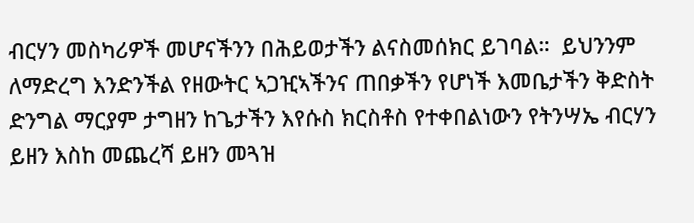ብርሃን መስካሪዎች መሆናችንን በሕይወታችን ልናስመሰክር ይገባል።  ይህንንም ለማድረግ እንድንችል የዘውትር ኣጋዢኣችንና ጠበቃችን የሆነች እመቤታችን ቅድስት ድንግል ማርያም ታግዘን ከጌታችን እየሱስ ክርስቶስ የተቀበልነውን የትንሣኤ ብርሃን ይዘን እስከ መጨረሻ ይዘን መጓዝ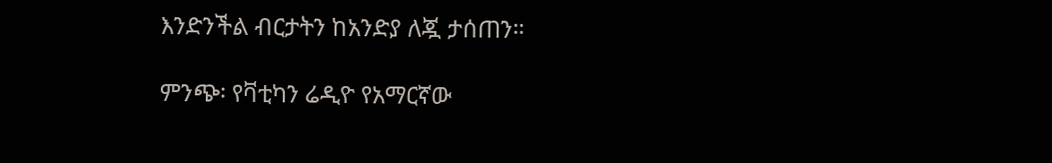እንድንችል ብርታትን ከአንድያ ለጇ ታሰጠን።

ምንጭ፡ የቫቲካን ሬዲዮ የአማርኛው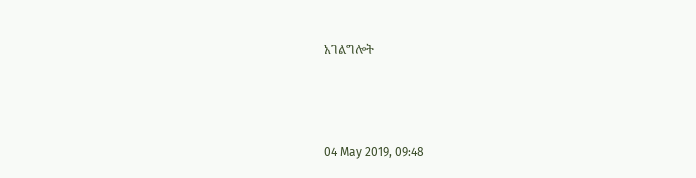አገልግሎት



04 May 2019, 09:48